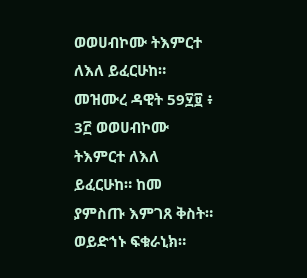ወወሀብኮሙ ትእምርተ ለእለ ይፈርሁከ። መዝሙረ ዳዊት 59፶፱ ፥ 3፫ ወወሀብኮሙ ትእምርተ ለእለ ይፈርሁከ። ከመ ያምስጡ እምገጸ ቅስት። ወይድኀኑ ፍቁራኒክ።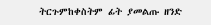ትርጉምከቀስትም ፊት ያመልጡ ዘንድ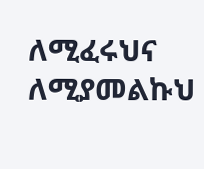ለሚፈሩህና ለሚያመልኩህ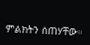ምልክትን ሰጠሃቸው።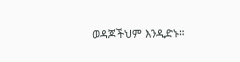ወዳጆችህም እንዲድኑ።